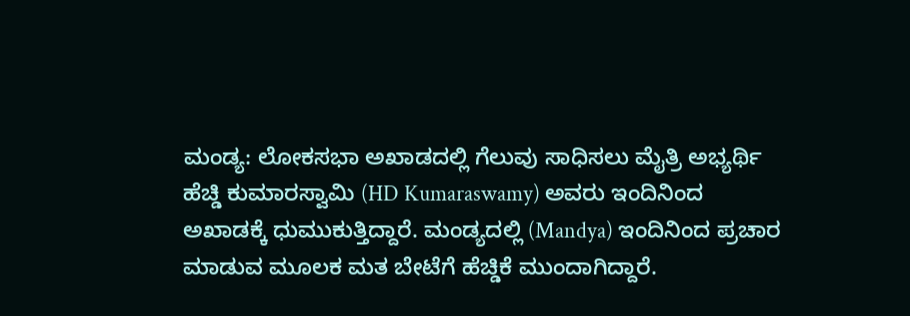ಮಂಡ್ಯ: ಲೋಕಸಭಾ ಅಖಾಡದಲ್ಲಿ ಗೆಲುವು ಸಾಧಿಸಲು ಮೈತ್ರಿ ಅಭ್ಯರ್ಥಿ ಹೆಚ್ಡಿ ಕುಮಾರಸ್ವಾಮಿ (HD Kumaraswamy) ಅವರು ಇಂದಿನಿಂದ ಅಖಾಡಕ್ಕೆ ಧುಮುಕುತ್ತಿದ್ದಾರೆ. ಮಂಡ್ಯದಲ್ಲಿ (Mandya) ಇಂದಿನಿಂದ ಪ್ರಚಾರ ಮಾಡುವ ಮೂಲಕ ಮತ ಬೇಟೆಗೆ ಹೆಚ್ಡಿಕೆ ಮುಂದಾಗಿದ್ದಾರೆ.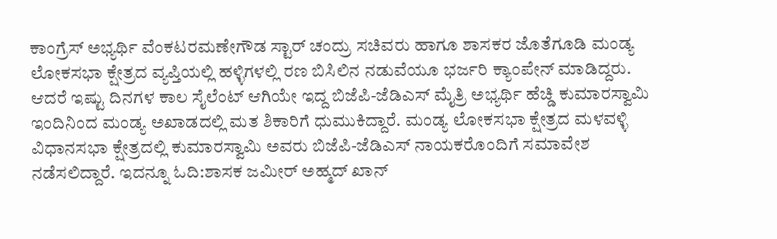ಕಾಂಗ್ರೆಸ್ ಅಭ್ಯರ್ಥಿ ವೆಂಕಟರಮಣೇಗೌಡ ಸ್ಟಾರ್ ಚಂದ್ರು ಸಚಿವರು ಹಾಗೂ ಶಾಸಕರ ಜೊತೆಗೂಡಿ ಮಂಡ್ಯ ಲೋಕಸಭಾ ಕ್ಷೇತ್ರದ ವ್ಯಪ್ತಿಯಲ್ಲಿ ಹಳ್ಳಿಗಳಲ್ಲಿ ರಣ ಬಿಸಿಲಿನ ನಡುವೆಯೂ ಭರ್ಜರಿ ಕ್ಯಾಂಪೇನ್ ಮಾಡಿದ್ದರು. ಆದರೆ ಇಷ್ಟು ದಿನಗಳ ಕಾಲ ಸೈಲೆಂಟ್ ಆಗಿಯೇ ಇದ್ದ ಬಿಜೆಪಿ-ಜೆಡಿಎಸ್ ಮೈತ್ರಿ ಅಭ್ಯರ್ಥಿ ಹೆಚ್ಡಿ ಕುಮಾರಸ್ವಾಮಿ ಇಂದಿನಿಂದ ಮಂಡ್ಯ ಅಖಾಡದಲ್ಲಿ ಮತ ಶಿಕಾರಿಗೆ ಧುಮುಕಿದ್ದಾರೆ. ಮಂಡ್ಯ ಲೋಕಸಭಾ ಕ್ಷೇತ್ರದ ಮಳವಳ್ಳಿ ವಿಧಾನಸಭಾ ಕ್ಷೇತ್ರದಲ್ಲಿ ಕುಮಾರಸ್ವಾಮಿ ಅವರು ಬಿಜೆಪಿ-ಜೆಡಿಎಸ್ ನಾಯಕರೊಂದಿಗೆ ಸಮಾವೇಶ ನಡೆಸಲಿದ್ದಾರೆ. ಇದನ್ನೂ ಓದಿ:ಶಾಸಕ ಜಮೀರ್ ಅಹ್ಮದ್ ಖಾನ್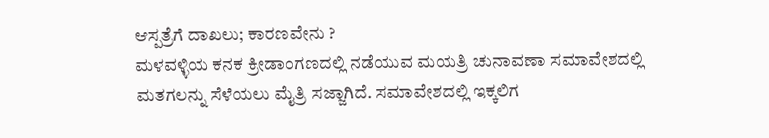ಆಸ್ಪತ್ರೆಗೆ ದಾಖಲು; ಕಾರಣವೇನು ?
ಮಳವಳ್ಳಿಯ ಕನಕ ಕ್ರೀಡಾಂಗಣದಲ್ಲಿ ನಡೆಯುವ ಮಯತ್ರಿ ಚುನಾವಣಾ ಸಮಾವೇಶದಲ್ಲಿ ಮತಗಲನ್ನು ಸೆಳೆಯಲು ಮೈತ್ರಿ ಸಜ್ಜಾಗಿದೆ. ಸಮಾವೇಶದಲ್ಲಿ ಇಕ್ಕಲಿಗ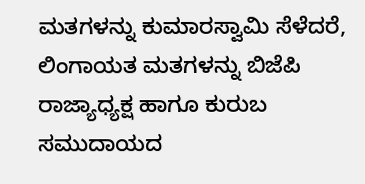ಮತಗಳನ್ನು ಕುಮಾರಸ್ವಾಮಿ ಸೆಳೆದರೆ, ಲಿಂಗಾಯತ ಮತಗಳನ್ನು ಬಿಜೆಪಿ ರಾಜ್ಯಾಧ್ಯಕ್ಷ ಹಾಗೂ ಕುರುಬ ಸಮುದಾಯದ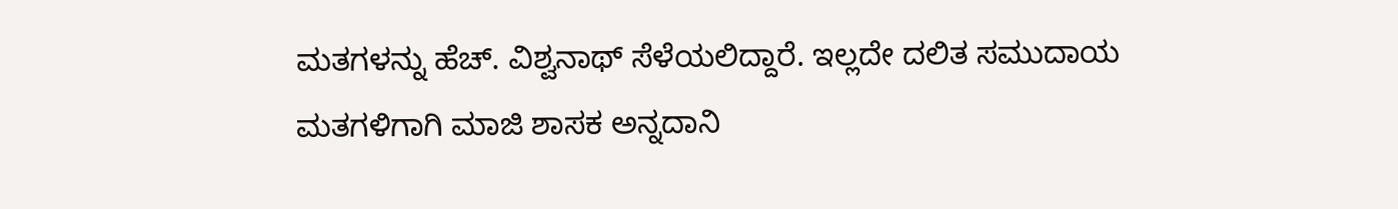ಮತಗಳನ್ನು ಹೆಚ್. ವಿಶ್ವನಾಥ್ ಸೆಳೆಯಲಿದ್ದಾರೆ. ಇಲ್ಲದೇ ದಲಿತ ಸಮುದಾಯ ಮತಗಳಿಗಾಗಿ ಮಾಜಿ ಶಾಸಕ ಅನ್ನದಾನಿ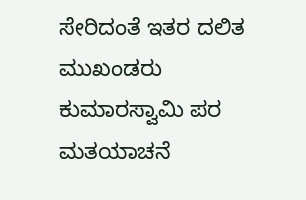ಸೇರಿದಂತೆ ಇತರ ದಲಿತ ಮುಖಂಡರು ಕುಮಾರಸ್ವಾಮಿ ಪರ ಮತಯಾಚನೆ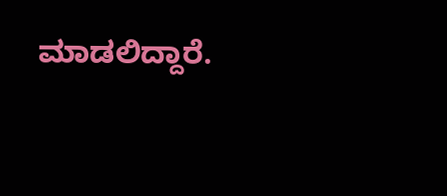ಮಾಡಲಿದ್ದಾರೆ.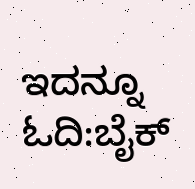ಇದನ್ನೂ ಓದಿ:ಬೈಕ್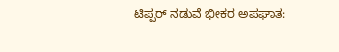ಟಿಪ್ಪರ್ ನಡುವೆ ಭೀಕರ ಅಪಘಾತ: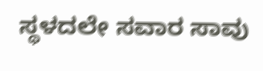ಸ್ಥಳದಲೇ ಸವಾರ ಸಾವು